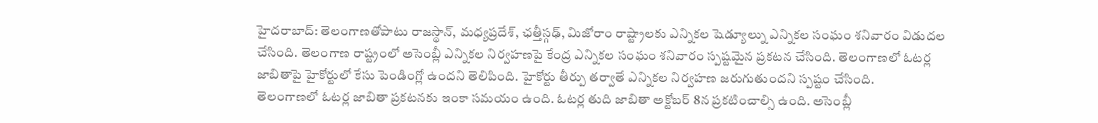హైదరాబాద్: తెలంగాణతోపాటు రాజస్థాన్, మధ్యప్రదేశ్, ఛత్తీస్గఢ్, మిజోరాం రాష్ట్రాలకు ఎన్నికల షెడ్యూల్ను ఎన్నికల సంఘం శనివారం విడుదల చేసింది. తెలంగాణ రాష్ట్రంలో అసెంబ్లీ ఎన్నికల నిర్వహణపై కేంద్ర ఎన్నికల సంఘం శనివారం స్పష్టమైన ప్రకటన చేసింది. తెలంగాణలో ఓటర్ల జాబితాపై హైకోర్టులో కేసు పెండింగ్లో ఉందని తెలిపింది. హైకోర్టు తీర్పు తర్వాతే ఎన్నికల నిర్వహణ జరుగుతుందని స్పష్టం చేసింది.
తెలంగాణలో ఓటర్ల జాబితా ప్రకటనకు ఇంకా సమయం ఉంది. ఓటర్ల తుది జాబితా అక్టోబర్ 8న ప్రకటించాల్సి ఉంది. అసెంబ్లీ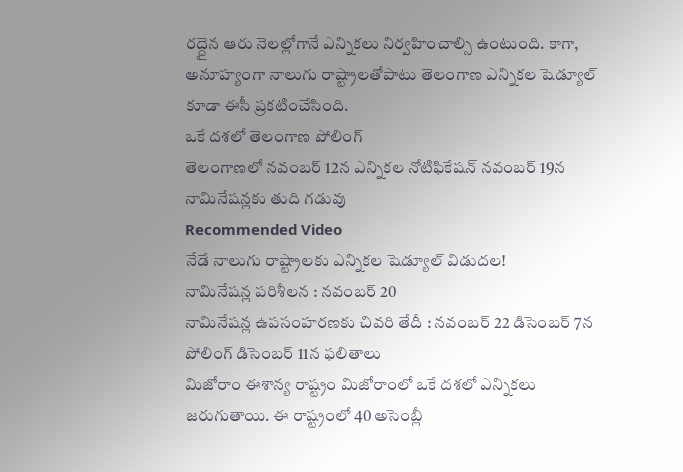రద్దైన ఆరు నెలల్లోగానే ఎన్నికలు నిర్వహించాల్సి ఉంటుంది. కాగా, అనూహ్యంగా నాలుగు రాష్ట్రాలతోపాటు తెలంగాణ ఎన్నికల షెడ్యూల్ కూడా ఈసీ ప్రకటించేసింది.
ఒకే దశలో తెలంగాణ పోలింగ్
తెలంగాణలో నవంబర్ 12న ఎన్నికల నోటిఫికేషన్ నవంబర్ 19న నామినేషన్లకు తుది గడువు
Recommended Video
నేడే నాలుగు రాష్ట్రాలకు ఎన్నికల షెడ్యూల్ విడుదల!
నామినేషన్ల పరిశీలన : నవంబర్ 20
నామినేషన్ల ఉపసంహరణకు చివరి తేదీ : నవంబర్ 22 డిసెంబర్ 7న పోలింగ్ డిసెంబర్ 11న ఫలితాలు
మిజోరాం ఈశాన్య రాష్ట్రం మిజోరాంలో ఒకే దశలో ఎన్నికలు జరుగుతాయి. ఈ రాష్ట్రంలో 40 అసెంబ్లీ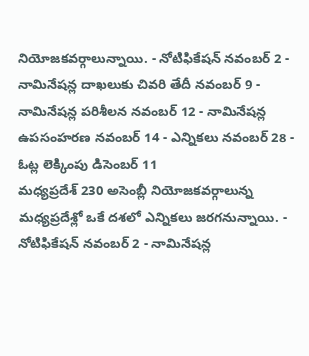నియోజకవర్గాలున్నాయి. - నోటిఫికేషన్ నవంబర్ 2 - నామినేషన్ల దాఖలుకు చివరి తేదీ నవంబర్ 9 - నామినేషన్ల పరిశీలన నవంబర్ 12 - నామినేషన్ల ఉపసంహరణ నవంబర్ 14 - ఎన్నికలు నవంబర్ 28 - ఓట్ల లెక్కింపు డిసెంబర్ 11
మధ్యప్రదేశ్ 230 అసెంబ్లీ నియోజకవర్గాలున్న మధ్యప్రదేశ్లో ఒకే దశలో ఎన్నికలు జరగనున్నాయి. - నోటిఫికేషన్ నవంబర్ 2 - నామినేషన్ల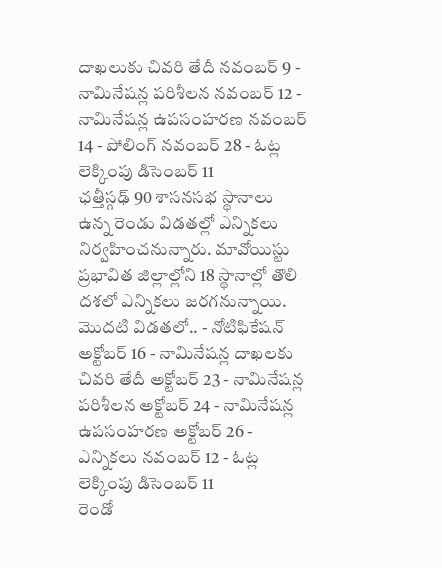దాఖలుకు చివరి తేదీ నవంబర్ 9 - నామినేషన్ల పరిశీలన నవంబర్ 12 - నామినేషన్ల ఉపసంహరణ నవంబర్ 14 - పోలింగ్ నవంబర్ 28 - ఓట్ల లెక్కింపు డిసెంబర్ 11
ఛత్తీస్గఢ్ 90 శాసనసభ స్థానాలు ఉన్న రెండు విడతల్లో ఎన్నికలు నిర్వహించనున్నారు. మావోయిస్టు ప్రభావిత జిల్లాల్లోని 18 స్థానాల్లో తొలి దశలో ఎన్నికలు జరగనున్నాయి. మొదటి విడతలో.. - నోటిఫికేషన్ అక్టోబర్ 16 - నామినేషన్ల దాఖలకు చివరి తేదీ అక్టోబర్ 23 - నామినేషన్ల పరిశీలన అక్టోబర్ 24 - నామినేషన్ల ఉపసంహరణ అక్టోబర్ 26 - ఎన్నికలు నవంబర్ 12 - ఓట్ల లెక్కింపు డిసెంబర్ 11
రెండో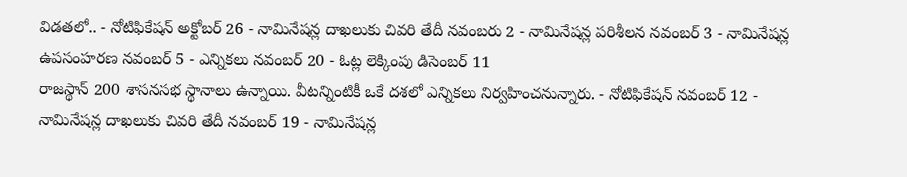విడతలో.. - నోటిఫికేషన్ అక్టోబర్ 26 - నామినేషన్ల దాఖలుకు చివరి తేదీ నవంబరు 2 - నామినేషన్ల పరిశీలన నవంబర్ 3 - నామినేషన్ల ఉపసంహరణ నవంబర్ 5 - ఎన్నికలు నవంబర్ 20 - ఓట్ల లెక్కింపు డిసెంబర్ 11
రాజస్థాన్ 200 శాసనసభ స్థానాలు ఉన్నాయి. వీటన్నింటికీ ఒకే దశలో ఎన్నికలు నిర్వహించనున్నారు. - నోటిఫికేషన్ నవంబర్ 12 - నామినేషన్ల దాఖలుకు చివరి తేదీ నవంబర్ 19 - నామినేషన్ల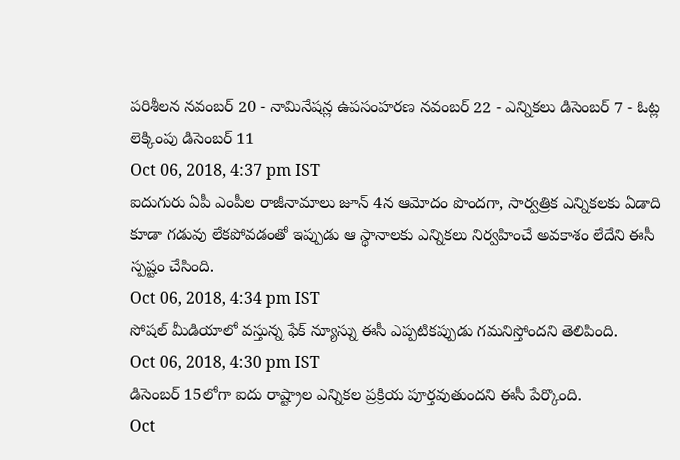పరిశీలన నవంబర్ 20 - నామినేషన్ల ఉపసంహరణ నవంబర్ 22 - ఎన్నికలు డిసెంబర్ 7 - ఓట్ల లెక్కింపు డిసెంబర్ 11
Oct 06, 2018, 4:37 pm IST
ఐదుగురు ఏపీ ఎంపీల రాజీనామాలు జూన్ 4న ఆమోదం పొందగా, సార్వత్రిక ఎన్నికలకు ఏడాది కూడా గడువు లేకపోవడంతో ఇప్పుడు ఆ స్థానాలకు ఎన్నికలు నిర్వహించే అవకాశం లేదేని ఈసీ స్పష్టం చేసింది.
Oct 06, 2018, 4:34 pm IST
సోషల్ మీడియాలో వస్తున్న ఫేక్ న్యూస్ను ఈసీ ఎప్పటికప్పుడు గమనిస్తోందని తెలిపింది.
Oct 06, 2018, 4:30 pm IST
డిసెంబర్ 15లోగా ఐదు రాష్ట్రాల ఎన్నికల ప్రక్రియ పూర్తవుతుందని ఈసీ పేర్కొంది.
Oct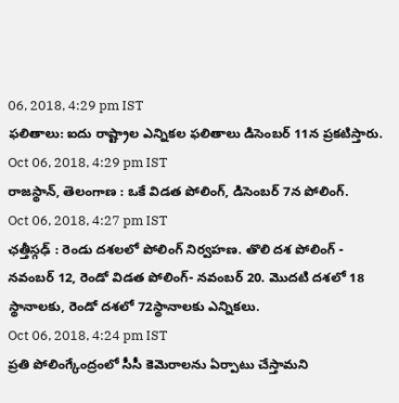06, 2018, 4:29 pm IST
ఫలితాలు: ఐదు రాష్ట్రాల ఎన్నికల ఫలితాలు డిసెంబర్ 11న ప్రకటిస్తారు.
Oct 06, 2018, 4:29 pm IST
రాజస్థాన్, తెలంగాణ : ఒకే విడత పోలింగ్, డిసెంబర్ 7న పోలింగ్.
Oct 06, 2018, 4:27 pm IST
ఛత్తీస్గఢ్ : రెండు దశలలో పోలింగ్ నిర్వహణ. తొలి దశ పోలింగ్ - నవంబర్ 12, రెండో విడత పోలింగ్- నవంబర్ 20. మొదటి దశలో 18 స్థానాలకు, రెండో దశలో 72స్థానాలకు ఎన్నికలు.
Oct 06, 2018, 4:24 pm IST
ప్రతి పోలింగ్కేంద్రంలో సీసీ కెమెరాలను ఏర్పాటు చేస్తామని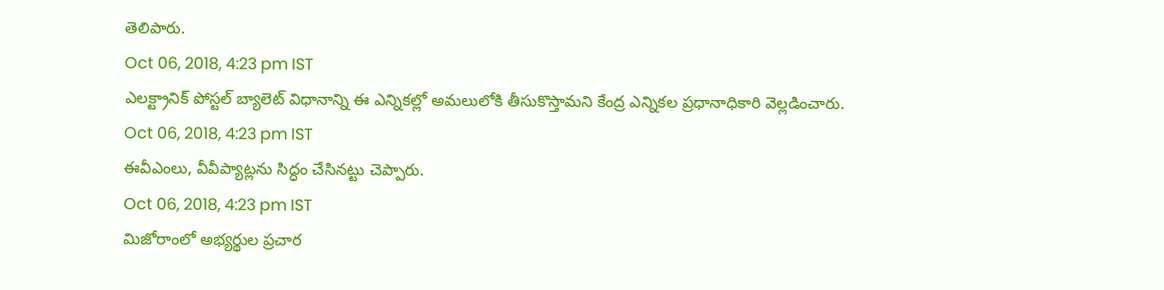తెలిపారు.
Oct 06, 2018, 4:23 pm IST
ఎలక్ట్రానిక్ పోస్టల్ బ్యాలెట్ విధానాన్ని ఈ ఎన్నికల్లో అమలులోకి తీసుకొస్తామని కేంద్ర ఎన్నికల ప్రధానాధికారి వెల్లడించారు.
Oct 06, 2018, 4:23 pm IST
ఈవీఎంలు, వీవీప్యాట్లను సిద్ధం చేసినట్టు చెప్పారు.
Oct 06, 2018, 4:23 pm IST
మిజోరాంలో అభ్యర్థుల ప్రచార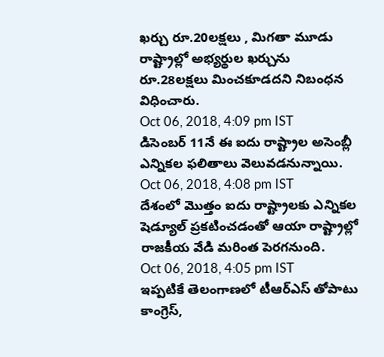ఖర్చు రూ.20లక్షలు , మిగతా మూడు రాష్ట్రాల్లో అభ్యర్థుల ఖర్చును రూ.28లక్షలు మించకూడదని నిబంధన విధించారు.
Oct 06, 2018, 4:09 pm IST
డిసెంబర్ 11నే ఈ ఐదు రాష్ట్రాల అసెంబ్లీ ఎన్నికల ఫలితాలు వెలువడనున్నాయి.
Oct 06, 2018, 4:08 pm IST
దేశంలో మొత్తం ఐదు రాష్ట్రాలకు ఎన్నికల షెడ్యూల్ ప్రకటించడంతో ఆయా రాష్ట్రాల్లో రాజకీయ వేడి మరింత పెరగనుంది.
Oct 06, 2018, 4:05 pm IST
ఇప్పటికే తెలంగాణలో టీఆర్ఎస్ తోపాటు కాంగ్రెస్,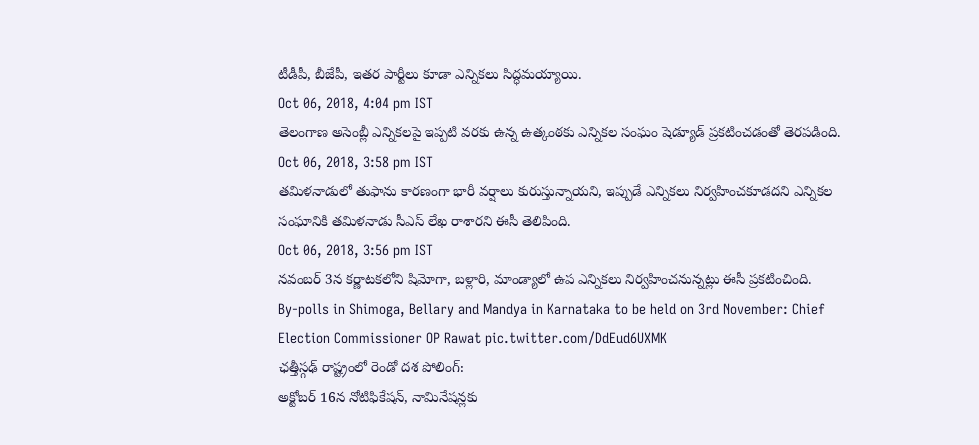టీడీపీ, బీజేపీ, ఇతర పార్టీలు కూడా ఎన్నికలు సిద్ధమయ్యాయి.
Oct 06, 2018, 4:04 pm IST
తెలంగాణ అసెంబ్లీ ఎన్నికలపై ఇప్పటి వరకు ఉన్న ఉత్కంఠకు ఎన్నికల సంఘం షెడ్యూడ్ ప్రకటించడంతో తెరపడింది.
Oct 06, 2018, 3:58 pm IST
తమిళనాడులో తుఫాను కారణంగా భారీ వర్షాలు కురుస్తున్నాయని, ఇప్పుడే ఎన్నికలు నిర్వహించకూడదని ఎన్నికల సంఘానికి తమిళనాడు సీఎస్ లేఖ రాశారని ఈసీ తెలిపింది.
Oct 06, 2018, 3:56 pm IST
నవంబర్ 3న కర్ణాటకలోని షిమోగా, బళ్లారి, మాండ్యాలో ఉప ఎన్నికలు నిర్వహించనున్నట్లు ఈసీ ప్రకటించింది.
By-polls in Shimoga, Bellary and Mandya in Karnataka to be held on 3rd November: Chief Election Commissioner OP Rawat pic.twitter.com/DdEud6UXMK
ఛత్తీస్గఢ్ రాష్ట్రంలో రెండో దశ పోలింగ్:
అక్టోబర్ 16న నోటిఫికేషన్, నామినేషన్లకు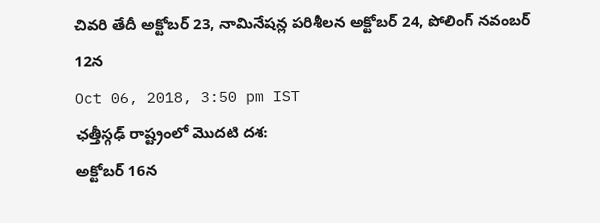చివరి తేదీ అక్టోబర్ 23, నామినేషన్ల పరిశీలన అక్టోబర్ 24, పోలింగ్ నవంబర్ 12న
Oct 06, 2018, 3:50 pm IST
ఛత్తీస్గఢ్ రాష్ట్రంలో మొదటి దశ:
అక్టోబర్ 16న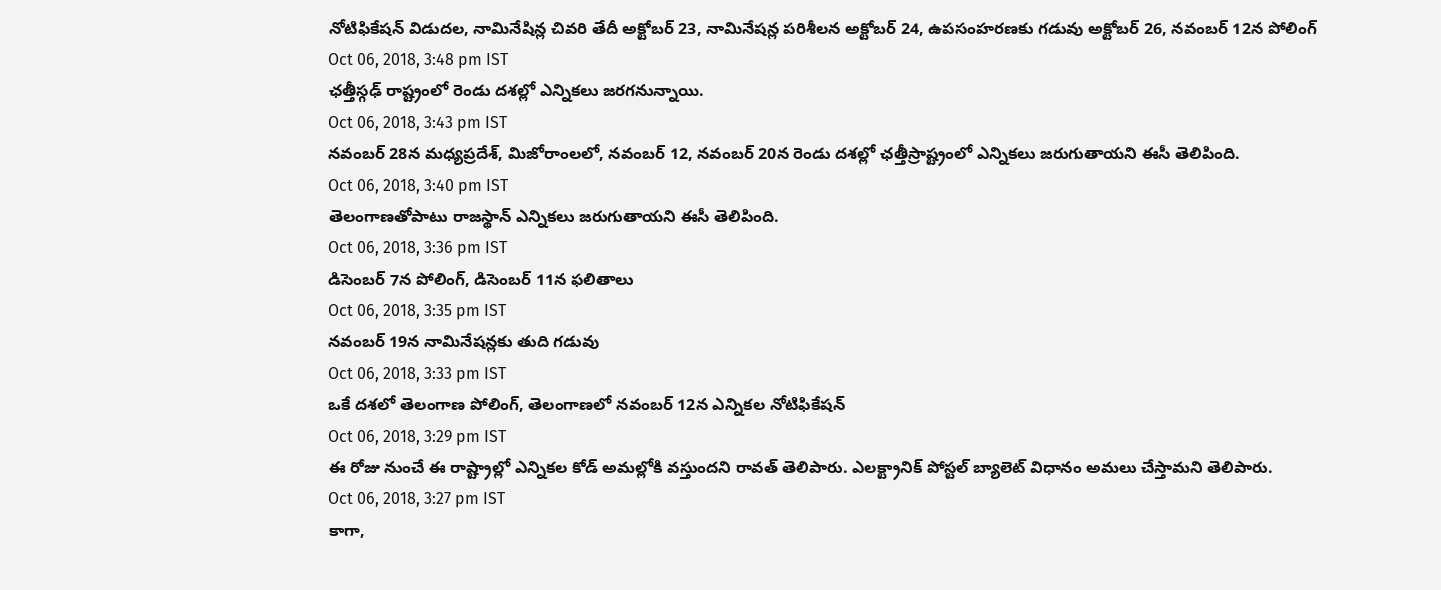నోటిఫికేషన్ విడుదల, నామినేషిన్ల చివరి తేదీ అక్టోబర్ 23, నామినేషన్ల పరిశీలన అక్టోబర్ 24, ఉపసంహరణకు గడువు అక్టోబర్ 26, నవంబర్ 12న పోలింగ్
Oct 06, 2018, 3:48 pm IST
ఛత్తీస్గఢ్ రాష్ట్రంలో రెండు దశల్లో ఎన్నికలు జరగనున్నాయి.
Oct 06, 2018, 3:43 pm IST
నవంబర్ 28న మధ్యప్రదేశ్, మిజోరాంలలో, నవంబర్ 12, నవంబర్ 20న రెండు దశల్లో ఛత్తీస్రాష్ట్రంలో ఎన్నికలు జరుగుతాయని ఈసీ తెలిపింది.
Oct 06, 2018, 3:40 pm IST
తెలంగాణతోపాటు రాజస్థాన్ ఎన్నికలు జరుగుతాయని ఈసీ తెలిపింది.
Oct 06, 2018, 3:36 pm IST
డిసెంబర్ 7న పోలింగ్, డిసెంబర్ 11న ఫలితాలు
Oct 06, 2018, 3:35 pm IST
నవంబర్ 19న నామినేషన్లకు తుది గడువు
Oct 06, 2018, 3:33 pm IST
ఒకే దశలో తెలంగాణ పోలింగ్, తెలంగాణలో నవంబర్ 12న ఎన్నికల నోటిఫికేషన్
Oct 06, 2018, 3:29 pm IST
ఈ రోజు నుంచే ఈ రాష్ట్రాల్లో ఎన్నికల కోడ్ అమల్లోకి వస్తుందని రావత్ తెలిపారు. ఎలక్ట్రానిక్ పోస్టల్ బ్యాలెట్ విధానం అమలు చేస్తామని తెలిపారు.
Oct 06, 2018, 3:27 pm IST
కాగా,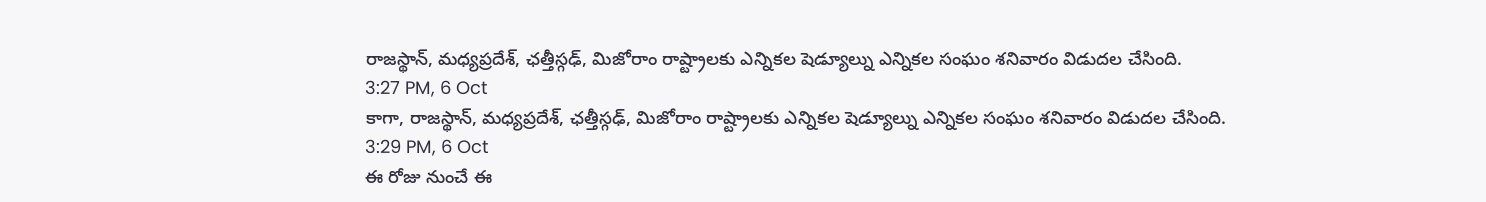రాజస్థాన్, మధ్యప్రదేశ్, ఛత్తీస్గఢ్, మిజోరాం రాష్ట్రాలకు ఎన్నికల షెడ్యూల్ను ఎన్నికల సంఘం శనివారం విడుదల చేసింది.
3:27 PM, 6 Oct
కాగా, రాజస్థాన్, మధ్యప్రదేశ్, ఛత్తీస్గఢ్, మిజోరాం రాష్ట్రాలకు ఎన్నికల షెడ్యూల్ను ఎన్నికల సంఘం శనివారం విడుదల చేసింది.
3:29 PM, 6 Oct
ఈ రోజు నుంచే ఈ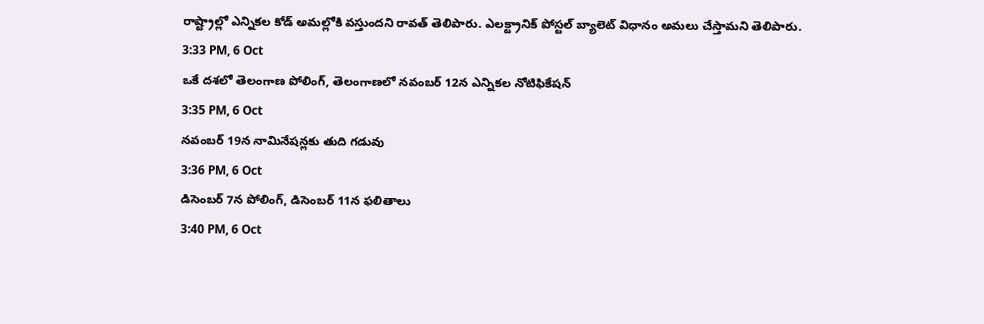రాష్ట్రాల్లో ఎన్నికల కోడ్ అమల్లోకి వస్తుందని రావత్ తెలిపారు. ఎలక్ట్రానిక్ పోస్టల్ బ్యాలెట్ విధానం అమలు చేస్తామని తెలిపారు.
3:33 PM, 6 Oct
ఒకే దశలో తెలంగాణ పోలింగ్, తెలంగాణలో నవంబర్ 12న ఎన్నికల నోటిఫికేషన్
3:35 PM, 6 Oct
నవంబర్ 19న నామినేషన్లకు తుది గడువు
3:36 PM, 6 Oct
డిసెంబర్ 7న పోలింగ్, డిసెంబర్ 11న ఫలితాలు
3:40 PM, 6 Oct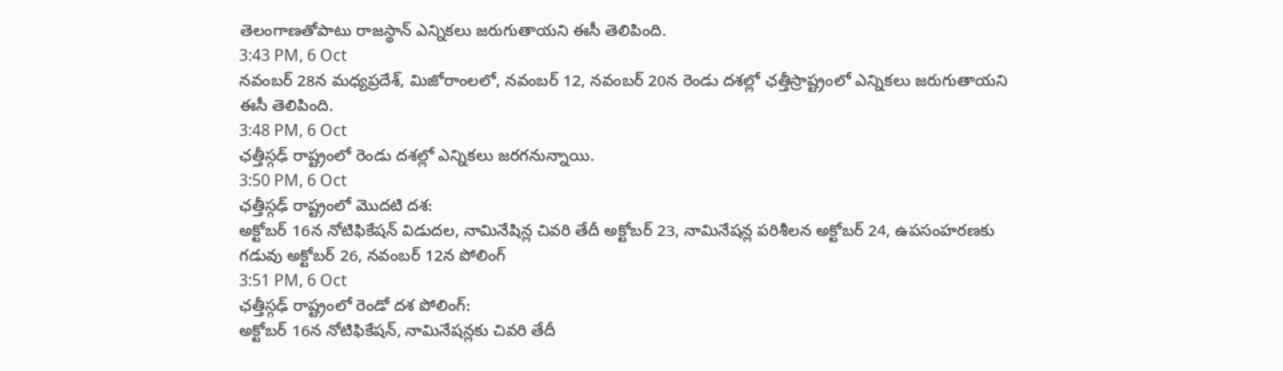తెలంగాణతోపాటు రాజస్థాన్ ఎన్నికలు జరుగుతాయని ఈసీ తెలిపింది.
3:43 PM, 6 Oct
నవంబర్ 28న మధ్యప్రదేశ్, మిజోరాంలలో, నవంబర్ 12, నవంబర్ 20న రెండు దశల్లో ఛత్తీస్రాష్ట్రంలో ఎన్నికలు జరుగుతాయని ఈసీ తెలిపింది.
3:48 PM, 6 Oct
ఛత్తీస్గఢ్ రాష్ట్రంలో రెండు దశల్లో ఎన్నికలు జరగనున్నాయి.
3:50 PM, 6 Oct
ఛత్తీస్గఢ్ రాష్ట్రంలో మొదటి దశ:
అక్టోబర్ 16న నోటిఫికేషన్ విడుదల, నామినేషిన్ల చివరి తేదీ అక్టోబర్ 23, నామినేషన్ల పరిశీలన అక్టోబర్ 24, ఉపసంహరణకు గడువు అక్టోబర్ 26, నవంబర్ 12న పోలింగ్
3:51 PM, 6 Oct
ఛత్తీస్గఢ్ రాష్ట్రంలో రెండో దశ పోలింగ్:
అక్టోబర్ 16న నోటిఫికేషన్, నామినేషన్లకు చివరి తేదీ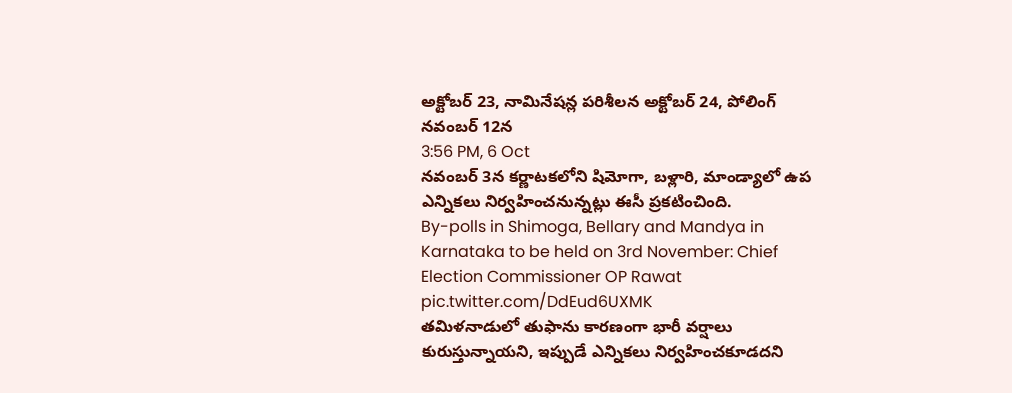అక్టోబర్ 23, నామినేషన్ల పరిశీలన అక్టోబర్ 24, పోలింగ్ నవంబర్ 12న
3:56 PM, 6 Oct
నవంబర్ 3న కర్ణాటకలోని షిమోగా, బళ్లారి, మాండ్యాలో ఉప ఎన్నికలు నిర్వహించనున్నట్లు ఈసీ ప్రకటించింది.
By-polls in Shimoga, Bellary and Mandya in Karnataka to be held on 3rd November: Chief Election Commissioner OP Rawat pic.twitter.com/DdEud6UXMK
తమిళనాడులో తుఫాను కారణంగా భారీ వర్షాలు కురుస్తున్నాయని, ఇప్పుడే ఎన్నికలు నిర్వహించకూడదని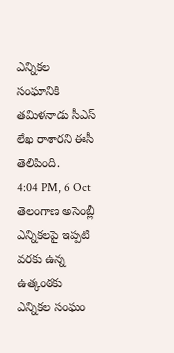ఎన్నికల సంఘానికి తమిళనాడు సీఎస్ లేఖ రాశారని ఈసీ తెలిపింది.
4:04 PM, 6 Oct
తెలంగాణ అసెంబ్లీ ఎన్నికలపై ఇప్పటి వరకు ఉన్న ఉత్కంఠకు ఎన్నికల సంఘం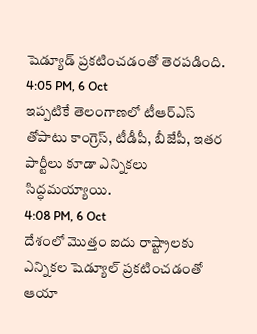షెడ్యూడ్ ప్రకటించడంతో తెరపడింది.
4:05 PM, 6 Oct
ఇప్పటికే తెలంగాణలో టీఆర్ఎస్ తోపాటు కాంగ్రెస్, టీడీపీ, బీజేపీ, ఇతర పార్టీలు కూడా ఎన్నికలు సిద్ధమయ్యాయి.
4:08 PM, 6 Oct
దేశంలో మొత్తం ఐదు రాష్ట్రాలకు ఎన్నికల షెడ్యూల్ ప్రకటించడంతో ఆయా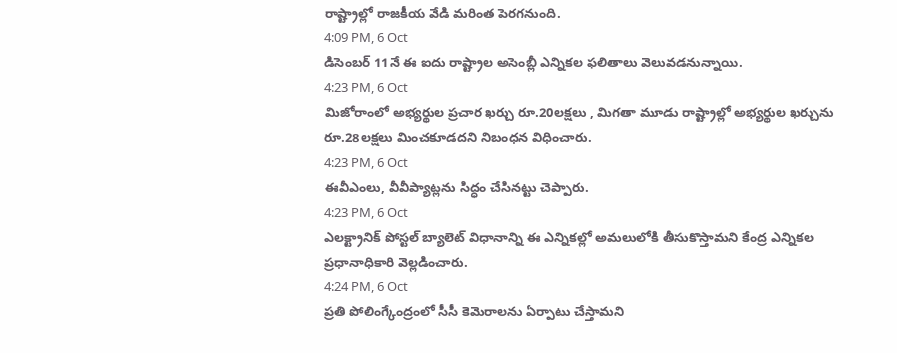రాష్ట్రాల్లో రాజకీయ వేడి మరింత పెరగనుంది.
4:09 PM, 6 Oct
డిసెంబర్ 11నే ఈ ఐదు రాష్ట్రాల అసెంబ్లీ ఎన్నికల ఫలితాలు వెలువడనున్నాయి.
4:23 PM, 6 Oct
మిజోరాంలో అభ్యర్థుల ప్రచార ఖర్చు రూ.20లక్షలు , మిగతా మూడు రాష్ట్రాల్లో అభ్యర్థుల ఖర్చును రూ.28లక్షలు మించకూడదని నిబంధన విధించారు.
4:23 PM, 6 Oct
ఈవీఎంలు, వీవీప్యాట్లను సిద్ధం చేసినట్టు చెప్పారు.
4:23 PM, 6 Oct
ఎలక్ట్రానిక్ పోస్టల్ బ్యాలెట్ విధానాన్ని ఈ ఎన్నికల్లో అమలులోకి తీసుకొస్తామని కేంద్ర ఎన్నికల ప్రధానాధికారి వెల్లడించారు.
4:24 PM, 6 Oct
ప్రతి పోలింగ్కేంద్రంలో సీసీ కెమెరాలను ఏర్పాటు చేస్తామని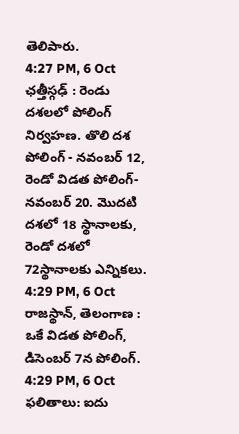తెలిపారు.
4:27 PM, 6 Oct
ఛత్తీస్గఢ్ : రెండు దశలలో పోలింగ్ నిర్వహణ. తొలి దశ పోలింగ్ - నవంబర్ 12, రెండో విడత పోలింగ్- నవంబర్ 20. మొదటి దశలో 18 స్థానాలకు, రెండో దశలో 72స్థానాలకు ఎన్నికలు.
4:29 PM, 6 Oct
రాజస్థాన్, తెలంగాణ : ఒకే విడత పోలింగ్, డిసెంబర్ 7న పోలింగ్.
4:29 PM, 6 Oct
ఫలితాలు: ఐదు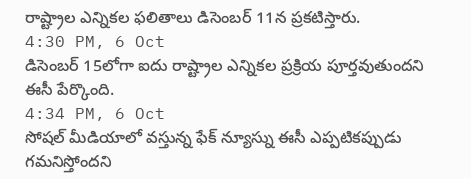రాష్ట్రాల ఎన్నికల ఫలితాలు డిసెంబర్ 11న ప్రకటిస్తారు.
4:30 PM, 6 Oct
డిసెంబర్ 15లోగా ఐదు రాష్ట్రాల ఎన్నికల ప్రక్రియ పూర్తవుతుందని ఈసీ పేర్కొంది.
4:34 PM, 6 Oct
సోషల్ మీడియాలో వస్తున్న ఫేక్ న్యూస్ను ఈసీ ఎప్పటికప్పుడు గమనిస్తోందని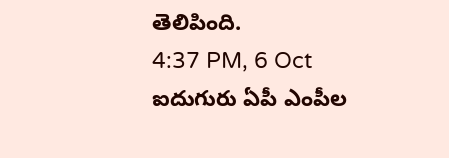తెలిపింది.
4:37 PM, 6 Oct
ఐదుగురు ఏపీ ఎంపీల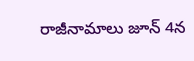రాజీనామాలు జూన్ 4న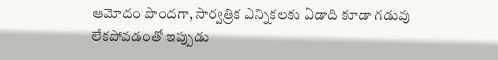ఆమోదం పొందగా, సార్వత్రిక ఎన్నికలకు ఏడాది కూడా గడువు లేకపోవడంతో ఇప్పుడు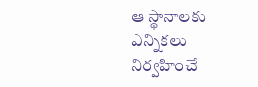ఆ స్థానాలకు ఎన్నికలు నిర్వహించే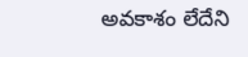అవకాశం లేదేని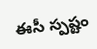ఈసీ స్పష్టం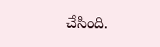చేసింది.